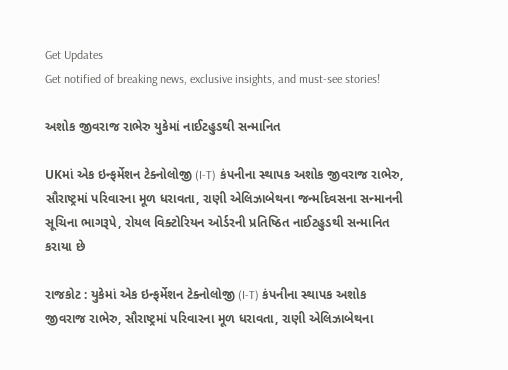Get Updates
Get notified of breaking news, exclusive insights, and must-see stories!

અશોક જીવરાજ રાભેરુ યુકેમાં નાઈટહુડથી સન્માનિત

UKમાં એક ઇન્ફર્મેશન ટેક્નોલોજી (I-T) કંપનીના સ્થાપક અશોક જીવરાજ રાભેરુ, સૌરાષ્ટ્રમાં પરિવારના મૂળ ધરાવતા, રાણી એલિઝાબેથના જન્મદિવસના સન્માનની સૂચિના ભાગરૂપે, રોયલ વિક્ટોરિયન ઓર્ડરની પ્રતિષ્ઠિત નાઈટહુડથી સન્માનિત કરાયા છે

રાજકોટ : યુકેમાં એક ઇન્ફર્મેશન ટેક્નોલોજી (I-T) કંપનીના સ્થાપક અશોક જીવરાજ રાભેરુ, સૌરાષ્ટ્રમાં પરિવારના મૂળ ધરાવતા, રાણી એલિઝાબેથના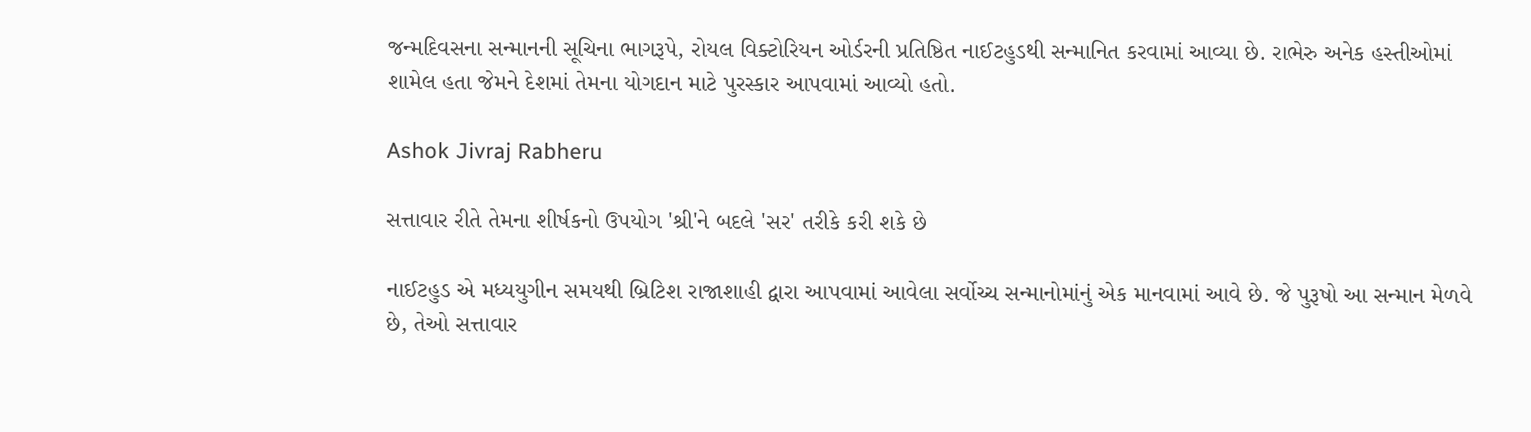જન્મદિવસના સન્માનની સૂચિના ભાગરૂપે, રોયલ વિક્ટોરિયન ઓર્ડરની પ્રતિષ્ઠિત નાઈટહુડથી સન્માનિત કરવામાં આવ્યા છે. રાભેરુ અનેક હસ્તીઓમાં શામેલ હતા જેમને દેશમાં તેમના યોગદાન માટે પુરસ્કાર આપવામાં આવ્યો હતો.

Ashok Jivraj Rabheru

સત્તાવાર રીતે તેમના શીર્ષકનો ઉપયોગ 'શ્રી'ને બદલે 'સર' તરીકે કરી શકે છે

નાઈટહુડ એ મધ્યયુગીન સમયથી બ્રિટિશ રાજાશાહી દ્વારા આપવામાં આવેલા સર્વોચ્ચ સન્માનોમાંનું એક માનવામાં આવે છે. જે પુરૂષો આ સન્માન મેળવે છે, તેઓ સત્તાવાર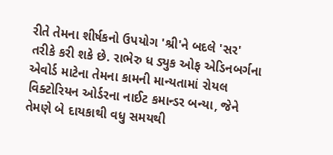રીતે તેમના શીર્ષકનો ઉપયોગ 'શ્રી'ને બદલે 'સર' તરીકે કરી શકે છે. રાભેરુ ધ ડ્યુક ઓફ એડિનબર્ગના એવોર્ડ માટેના તેમના કામની માન્યતામાં રોયલ વિક્ટોરિયન ઓર્ડરના નાઈટ કમાન્ડર બન્યા, જેને તેમણે બે દાયકાથી વધુ સમયથી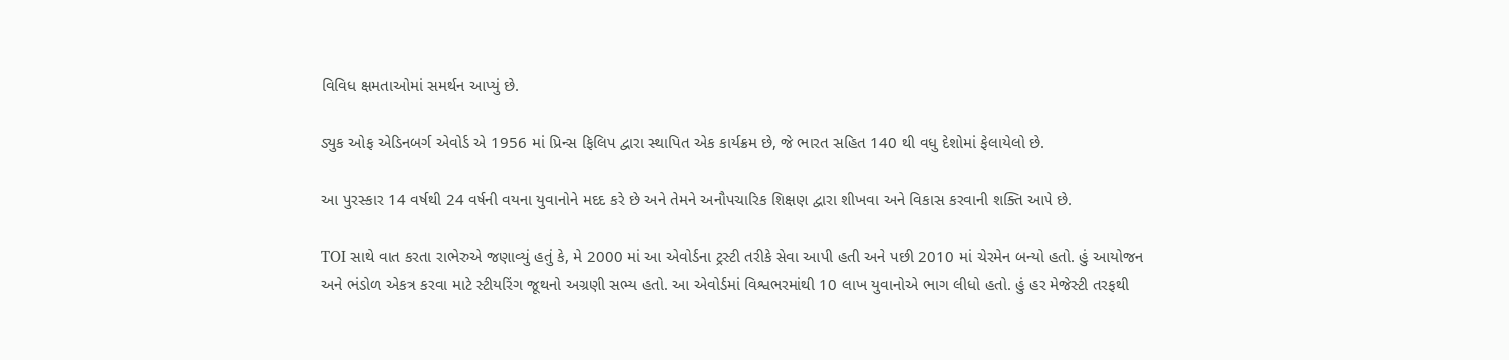વિવિધ ક્ષમતાઓમાં સમર્થન આપ્યું છે.

ડ્યુક ઓફ એડિનબર્ગ એવોર્ડ એ 1956 માં પ્રિન્સ ફિલિપ દ્વારા સ્થાપિત એક કાર્યક્રમ છે, જે ભારત સહિત 140 થી વધુ દેશોમાં ફેલાયેલો છે.

આ પુરસ્કાર 14 વર્ષથી 24 વર્ષની વયના યુવાનોને મદદ કરે છે અને તેમને અનૌપચારિક શિક્ષણ દ્વારા શીખવા અને વિકાસ કરવાની શક્તિ આપે છે.

TOI સાથે વાત કરતા રાભેરુએ જણાવ્યું હતું કે, મે 2000 માં આ એવોર્ડના ટ્રસ્ટી તરીકે સેવા આપી હતી અને પછી 2010 માં ચેરમેન બન્યો હતો. હું આયોજન અને ભંડોળ એકત્ર કરવા માટે સ્ટીયરિંગ જૂથનો અગ્રણી સભ્ય હતો. આ એવોર્ડમાં વિશ્વભરમાંથી 10 લાખ યુવાનોએ ભાગ લીધો હતો. હું હર મેજેસ્ટી તરફથી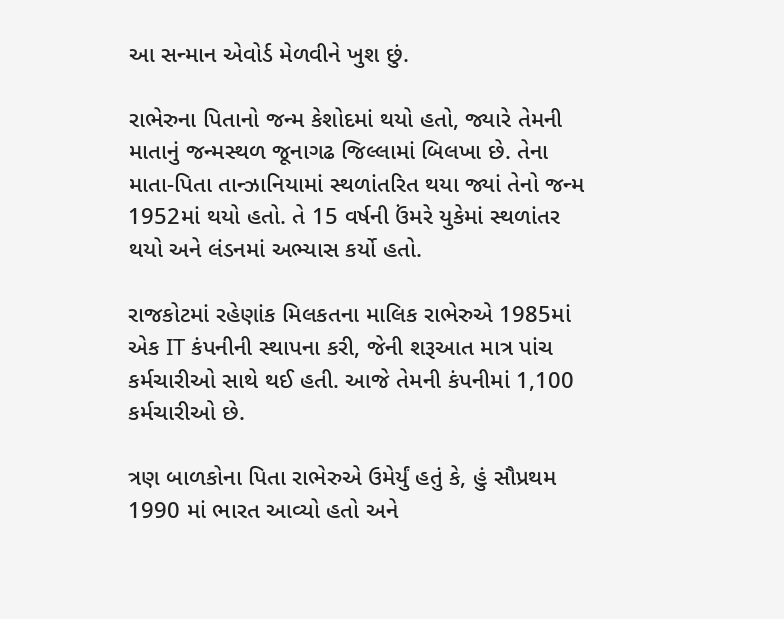આ સન્માન એવોર્ડ મેળવીને ખુશ છું.

રાભેરુના પિતાનો જન્મ કેશોદમાં થયો હતો, જ્યારે તેમની માતાનું જન્મસ્થળ જૂનાગઢ જિલ્લામાં બિલખા છે. તેના માતા-પિતા તાન્ઝાનિયામાં સ્થળાંતરિત થયા જ્યાં તેનો જન્મ 1952માં થયો હતો. તે 15 વર્ષની ઉંમરે યુકેમાં સ્થળાંતર થયો અને લંડનમાં અભ્યાસ કર્યો હતો.

રાજકોટમાં રહેણાંક મિલકતના માલિક રાભેરુએ 1985માં એક IT કંપનીની સ્થાપના કરી, જેની શરૂઆત માત્ર પાંચ કર્મચારીઓ સાથે થઈ હતી. આજે તેમની કંપનીમાં 1,100 કર્મચારીઓ છે.

ત્રણ બાળકોના પિતા રાભેરુએ ઉમેર્યું હતું કે, હું સૌપ્રથમ 1990 માં ભારત આવ્યો હતો અને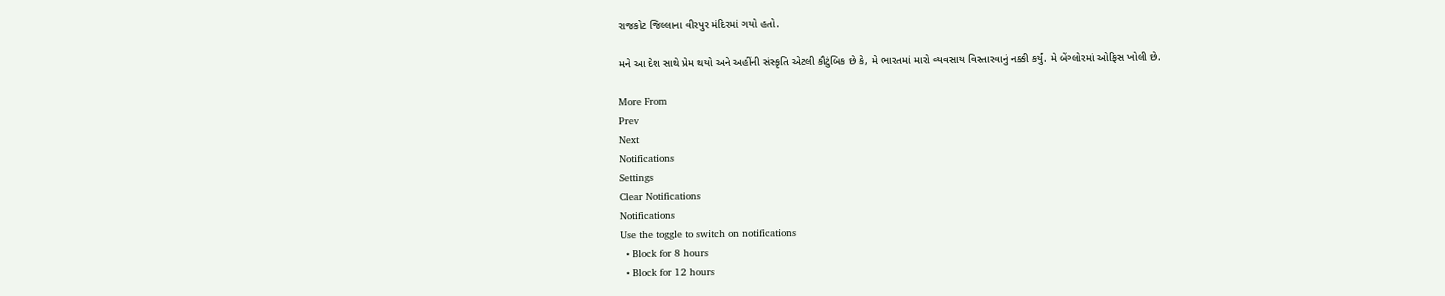રાજકોટ જિલ્લાના વીરપુર મંદિરમાં ગયો હતો.

મને આ દેશ સાથે પ્રેમ થયો અને અહીંની સંસ્કૃતિ એટલી કૌટુંબિક છે કે, મે ભારતમાં મારો વ્યવસાય વિસ્તારવાનું નક્કી કર્યું. મે બેંગ્લોરમાં ઓફિસ ખોલી છે.

More From
Prev
Next
Notifications
Settings
Clear Notifications
Notifications
Use the toggle to switch on notifications
  • Block for 8 hours
  • Block for 12 hours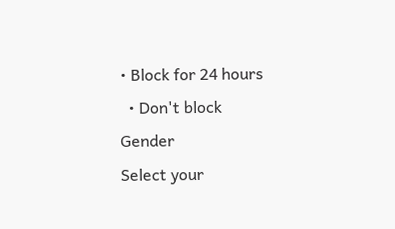• Block for 24 hours
  • Don't block
Gender
Select your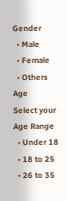Gender
  • Male
  • Female
  • Others
Age
Select your Age Range
  • Under 18
  • 18 to 25
  • 26 to 35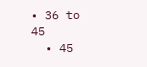• 36 to 45
  • 45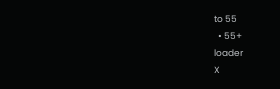to 55
  • 55+
loader
X